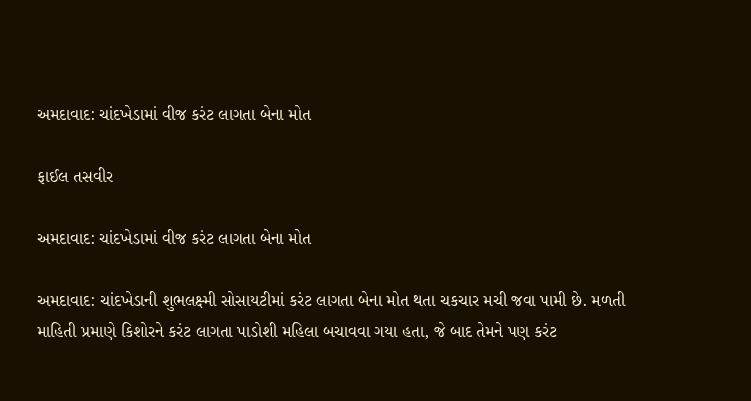અમદાવાદ: ચાંદખેડામાં વીજ કરંટ લાગતા બેના મોત

ફાઈલ તસવીર

અમદાવાદ: ચાંદખેડામાં વીજ કરંટ લાગતા બેના મોત

અમદાવાદ: ચાંદખેડાની શુભલક્ષ્મી સોસાયટીમાં કરંટ લાગતા બેના મોત થતા ચકચાર મચી જવા પામી છે. મળતી માહિતી પ્રમાણે કિશોરને કરંટ લાગતા પાડોશી મહિલા બચાવવા ગયા હતા, જે બાદ તેમને પણ કરંટ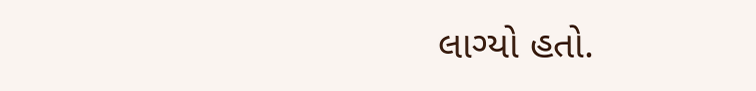લાગ્યો હતો.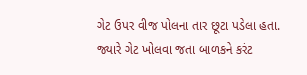ગેટ ઉપર વીજ પોલના તાર છૂટા પડેલા હતા. જ્યારે ગેટ ખોલવા જતા બાળકને કરંટ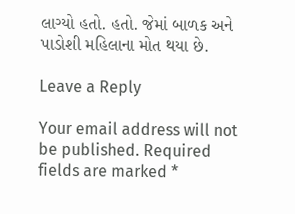લાગ્યો હતો. હતો. જેમાં બાળક અને પાડોશી મહિલાના મોત થયા છે.

Leave a Reply

Your email address will not be published. Required fields are marked *